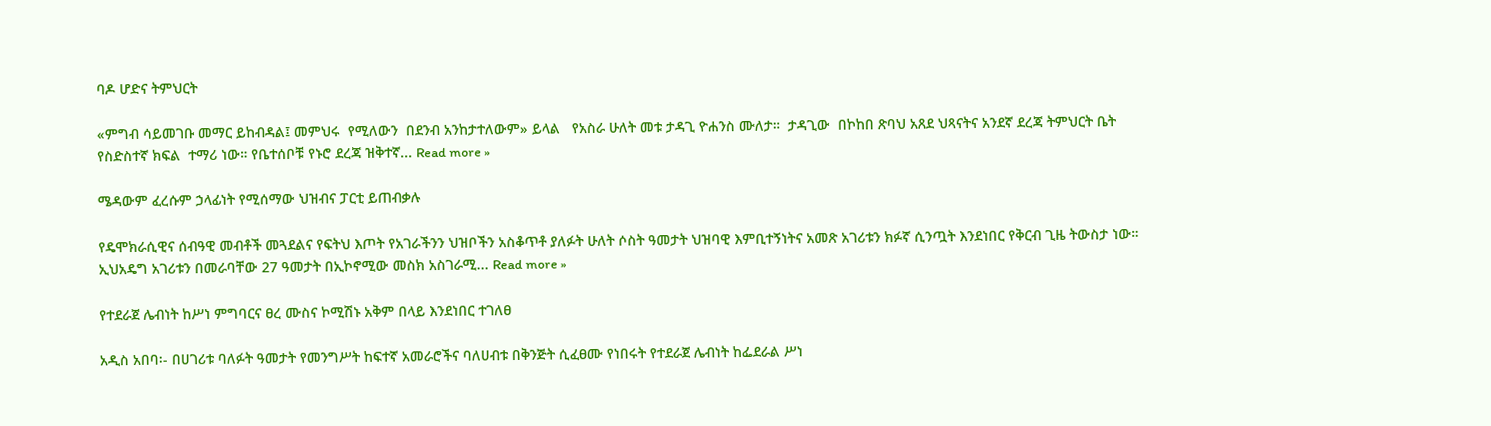ባዶ ሆድና ትምህርት

«ምግብ ሳይመገቡ መማር ይከብዳል፤ መምህሩ  የሚለውን  በደንብ አንከታተለውም» ይላል   የአስራ ሁለት መቱ ታዳጊ ዮሐንስ ሙለታ።  ታዳጊው  በኮከበ ጽባህ አጸደ ህጻናትና አንደኛ ደረጃ ትምህርት ቤት  የስድስተኛ ክፍል  ተማሪ ነው። የቤተሰቦቹ የኑሮ ደረጃ ዝቅተኛ... Read more »

ሜዳውም ፈረሱም ኃላፊነት የሚሰማው ህዝብና ፓርቲ ይጠብቃሉ

የዴሞክራሲዊና ሰብዓዊ መብቶች መጓደልና የፍትህ እጦት የአገራችንን ህዝቦችን አስቆጥቶ ያለፉት ሁለት ሶስት ዓመታት ህዝባዊ እምቢተኝነትና አመጽ አገሪቱን ክፉኛ ሲንጧት እንደነበር የቅርብ ጊዜ ትውስታ ነው። ኢህአዴግ አገሪቱን በመራባቸው 27 ዓመታት በኢኮኖሚው መስክ አስገራሚ... Read more »

የተደራጀ ሌብነት ከሥነ ምግባርና ፀረ ሙስና ኮሚሽኑ አቅም በላይ እንደነበር ተገለፀ

አዲስ አበባ፡- በሀገሪቱ ባለፉት ዓመታት የመንግሥት ከፍተኛ አመራሮችና ባለሀብቱ በቅንጅት ሲፈፀሙ የነበሩት የተደራጀ ሌብነት ከፌደራል ሥነ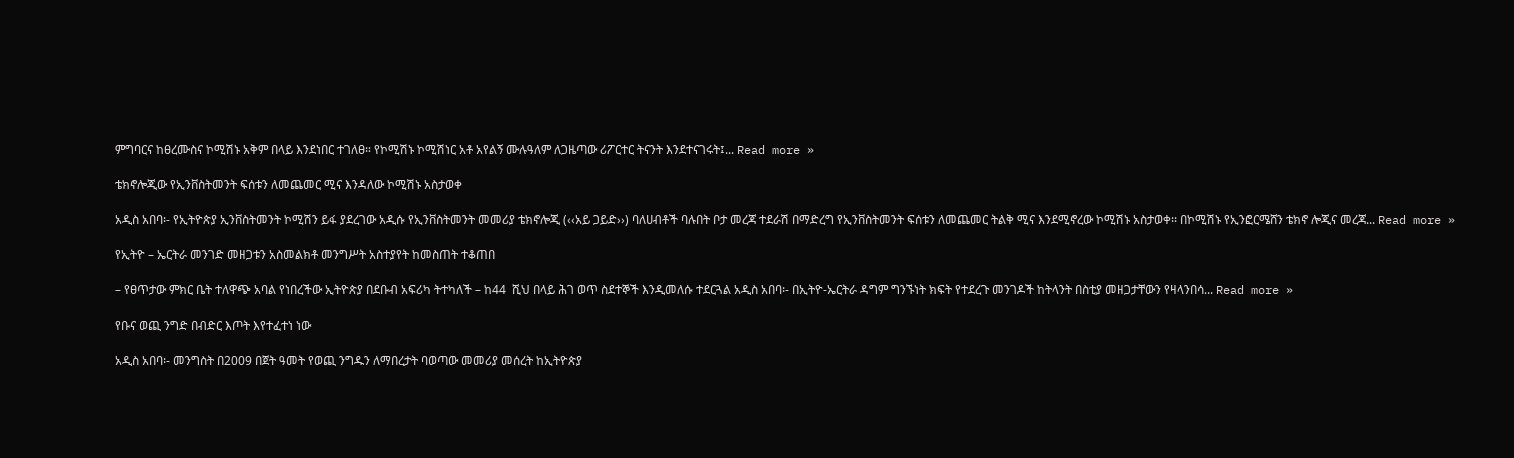ምግባርና ከፀረሙስና ኮሚሽኑ አቅም በላይ እንደነበር ተገለፀ። የኮሚሽኑ ኮሚሽነር አቶ አየልኝ ሙሉዓለም ለጋዜጣው ሪፖርተር ትናንት እንደተናገሩት፤... Read more »

ቴክኖሎጂው የኢንቨስትመንት ፍሰቱን ለመጨመር ሚና እንዳለው ኮሚሽኑ አስታወቀ

አዲስ አበባ፡- የኢትዮጵያ ኢንቨስትመንት ኮሚሽን ይፋ ያደረገው አዲሱ የኢንቨስትመንት መመሪያ ቴክኖሎጂ (‹‹አይ ጋይድ››) ባለሀብቶች ባሉበት ቦታ መረጃ ተደራሽ በማድረግ የኢንቨስትመንት ፍሰቱን ለመጨመር ትልቅ ሚና እንደሚኖረው ኮሚሽኑ አስታወቀ፡፡ በኮሚሽኑ የኢንፎርሜሸን ቴክኖ ሎጂና መረጃ... Read more »

የኢትዮ – ኤርትራ መንገድ መዘጋቱን አስመልክቶ መንግሥት አስተያየት ከመስጠት ተቆጠበ

– የፀጥታው ምክር ቤት ተለዋጭ አባል የነበረችው ኢትዮጵያ በደቡብ አፍሪካ ትተካለች – ከ44  ሺህ በላይ ሕገ ወጥ ስደተኞች እንዲመለሱ ተደርጓል አዲስ አበባ፡- በኢትዮ-ኤርትራ ዳግም ግንኙነት ክፍት የተደረጉ መንገዶች ከትላንት በስቲያ መዘጋታቸውን የዛላንበሳ... Read more »

የቡና ወጪ ንግድ በብድር እጦት እየተፈተነ ነው

አዲስ አበባ፡- መንግስት በ2009 በጀት ዓመት የወጪ ንግዱን ለማበረታት ባወጣው መመሪያ መሰረት ከኢትዮጵያ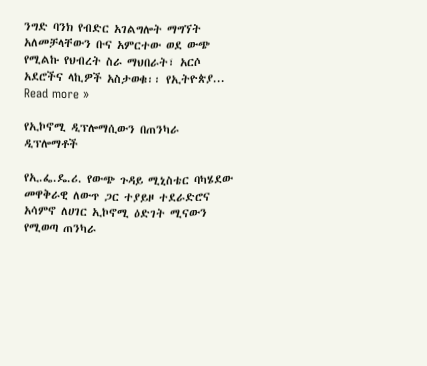ንግድ ባንክ የብድር አገልግሎት ማግኘት አለመቻላቸውን ቡና አምርተው ወደ ውጭ የሚልኩ የህብረት ስራ ማህበራት፣ አርሶ አደሮችና ላኪዎች አስታወቁ፡፡ የኢትዮጵያ... Read more »

የኢኮኖሚ ዲፕሎማሲውን በጠንካራ ዲፕሎማቶች

የኢ.ፌ.ዴ.ሪ. የውጭ ጉዳይ ሚኒስቴር ባካሄደው መዋቅራዊ ለውጥ ጋር ተያይዞ ተደራድሮና አሳምኖ ለሀገር ኢኮኖሚ ዕድገት ሚናውን የሚወጣ ጠንካራ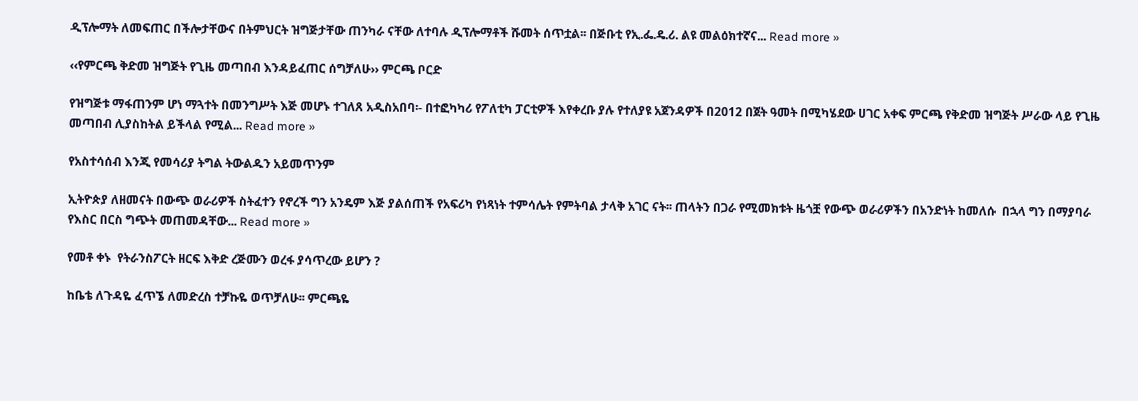ዲፕሎማት ለመፍጠር በችሎታቸውና በትምህርት ዝግጅታቸው ጠንካራ ናቸው ለተባሉ ዲፕሎማቶች ሹመት ሰጥቷል፡፡ በጅቡቲ የኢ.ፌ.ዴ.ሪ. ልዩ መልዕክተኛና... Read more »

‹‹የምርጫ ቅድመ ዝግጅት የጊዜ መጣበብ እንዳይፈጠር ሰግቻለሁ›› ምርጫ ቦርድ

የዝግጅቱ ማፋጠንም ሆነ ማጓተት በመንግሥት እጅ መሆኑ ተገለጸ አዲስአበባ፡- በተፎካካሪ የፖለቲካ ፓርቲዎች እየቀረቡ ያሉ የተለያዩ አጀንዳዎች በ2012 በጀት ዓመት በሚካሄደው ሀገር አቀፍ ምርጫ የቅድመ ዝግጅት ሥራው ላይ የጊዜ መጣበብ ሊያስከትል ይችላል የሚል... Read more »

የአስተሳሰብ እንጂ የመሳሪያ ትግል ትውልዱን አይመጥንም

ኢትዮጵያ ለዘመናት በውጭ ወራሪዎች ስትፈተን የኖረች ግን አንዴም እጅ ያልሰጠች የአፍሪካ የነጻነት ተምሳሌት የምትባል ታላቅ አገር ናት፡፡ ጠላትን በጋራ የሚመክቱት ዜጎቿ የውጭ ወራሪዎችን በአንድነት ከመለሱ  በኋላ ግን በማያባራ የእስር በርስ ግጭት መጠመዳቸው... Read more »

የመቶ ቀኑ  የትራንስፖርት ዘርፍ እቅድ ረጅሙን ወረፋ ያሳጥረው ይሆን ?

ከቤቴ ለጉዳዬ ፈጥኜ ለመድረስ ተቻኩዬ ወጥቻለሁ፡፡ ምርጫዬ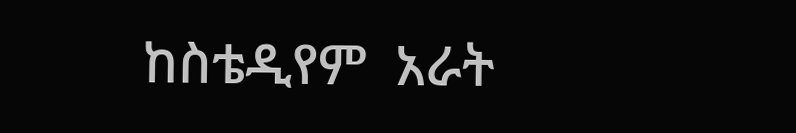ከስቴዲየም  አራት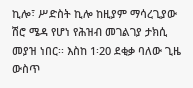ኪሎ፣ ሥድስት ኪሎ ከዚያም ማሳረጊያው ሽሮ ሜዳ የሆነ የሕዝብ መገልገያ ታክሲ መያዝ ነበር፡፡ እስከ 1፡20 ደቂቃ ባለው ጊዜ ውስጥ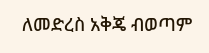ለመድረስ አቅጄ ብወጣም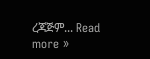ረጃጅም... Read more »